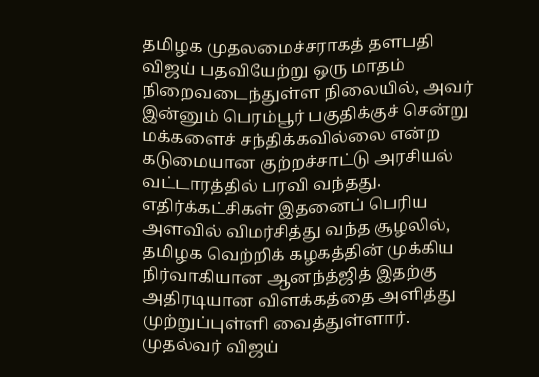தமிழக முதலமைச்சராகத் தளபதி விஜய் பதவியேற்று ஒரு மாதம் நிறைவடைந்துள்ள நிலையில், அவர் இன்னும் பெரம்பூர் பகுதிக்குச் சென்று மக்களைச் சந்திக்கவில்லை என்ற கடுமையான குற்றச்சாட்டு அரசியல் வட்டாரத்தில் பரவி வந்தது. எதிர்க்கட்சிகள் இதனைப் பெரிய அளவில் விமர்சித்து வந்த சூழலில், தமிழக வெற்றிக் கழகத்தின் முக்கிய நிர்வாகியான ஆனந்த்ஜித் இதற்கு அதிரடியான விளக்கத்தை அளித்து முற்றுப்புள்ளி வைத்துள்ளார்.
முதல்வர் விஜய்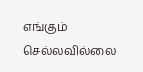எங்கும் செல்லவில்லை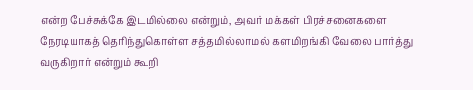என்ற பேச்சுக்கே இடமில்லை என்றும், அவர் மக்கள் பிரச்சனைகளை நேரடியாகத் தெரிந்துகொள்ள சத்தமில்லாமல் களமிறங்கி வேலை பார்த்து வருகிறார் என்றும் கூறி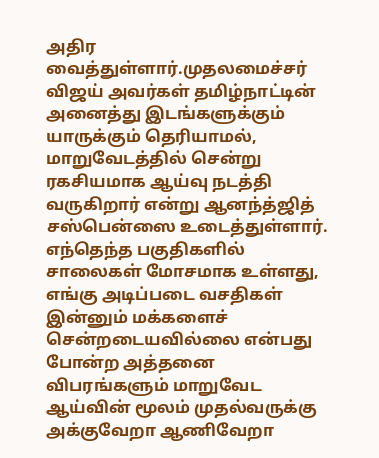அதிர வைத்துள்ளார்.முதலமைச்சர் விஜய் அவர்கள் தமிழ்நாட்டின் அனைத்து இடங்களுக்கும் யாருக்கும் தெரியாமல், மாறுவேடத்தில் சென்று ரகசியமாக ஆய்வு நடத்தி வருகிறார் என்று ஆனந்த்ஜித் சஸ்பென்ஸை உடைத்துள்ளார்.
எந்தெந்த பகுதிகளில் சாலைகள் மோசமாக உள்ளது, எங்கு அடிப்படை வசதிகள் இன்னும் மக்களைச் சென்றடையவில்லை என்பது போன்ற அத்தனை விபரங்களும் மாறுவேட ஆய்வின் மூலம் முதல்வருக்கு அக்குவேறா ஆணிவேறா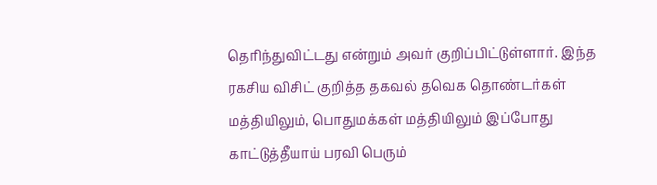தெரிந்துவிட்டது என்றும் அவர் குறிப்பிட்டுள்ளார். இந்த ரகசிய விசிட் குறித்த தகவல் தவெக தொண்டர்கள் மத்தியிலும், பொதுமக்கள் மத்தியிலும் இப்போது காட்டுத்தீயாய் பரவி பெரும்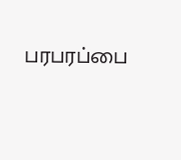பரபரப்பை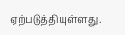ஏற்படுத்தியுள்ளது.